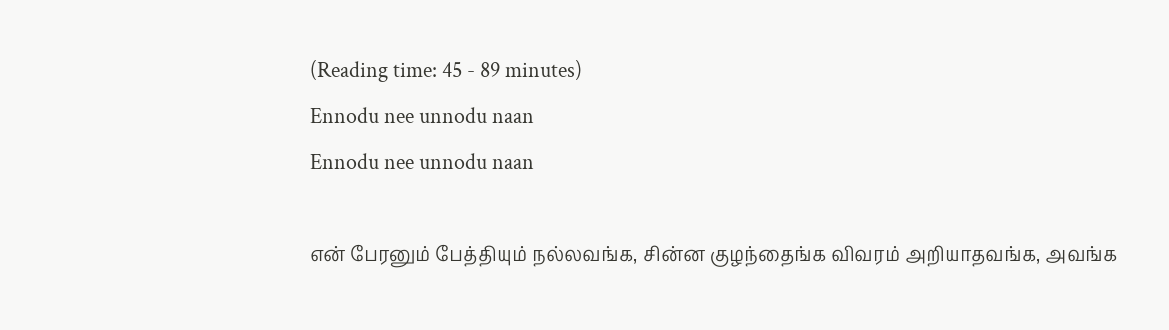(Reading time: 45 - 89 minutes)
Ennodu nee unnodu naan
Ennodu nee unnodu naan

என் பேரனும் பேத்தியும் நல்லவங்க, சின்ன குழந்தைங்க விவரம் அறியாதவங்க, அவங்க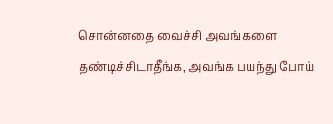சொன்னதை வைச்சி அவங்களை தண்டிச்சிடாதீங்க, அவங்க பயந்து போய்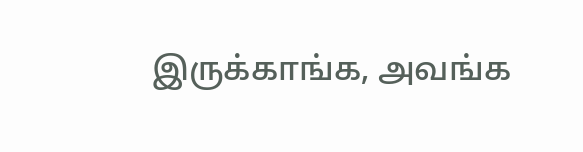இருக்காங்க, அவங்க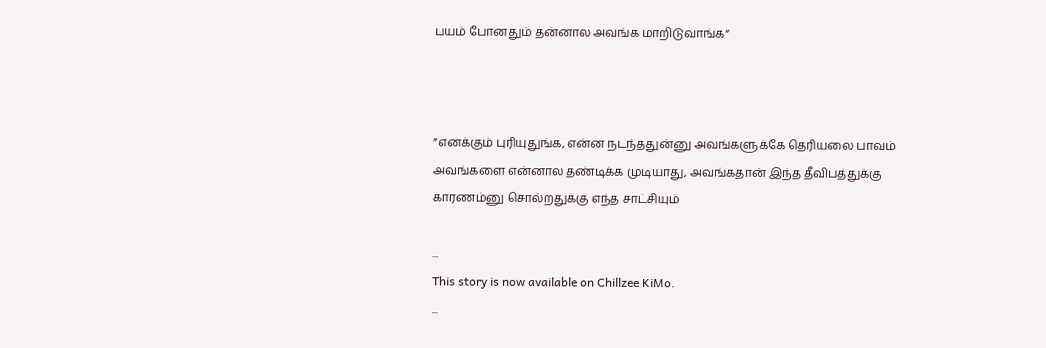பயம் போனதும் தன்னால அவங்க மாறிடுவாங்க“



”எனக்கும் புரியுதுங்க, என்ன நடந்ததுன்னு அவங்களுக்கே தெரியலை பாவம் அவங்களை என்னால தண்டிக்க முடியாது, அவங்கதான் இந்த தீவிபத்துக்கு காரணம்னு சொல்றதுக்கு எந்த சாட்சியும்

...
This story is now available on Chillzee KiMo.
...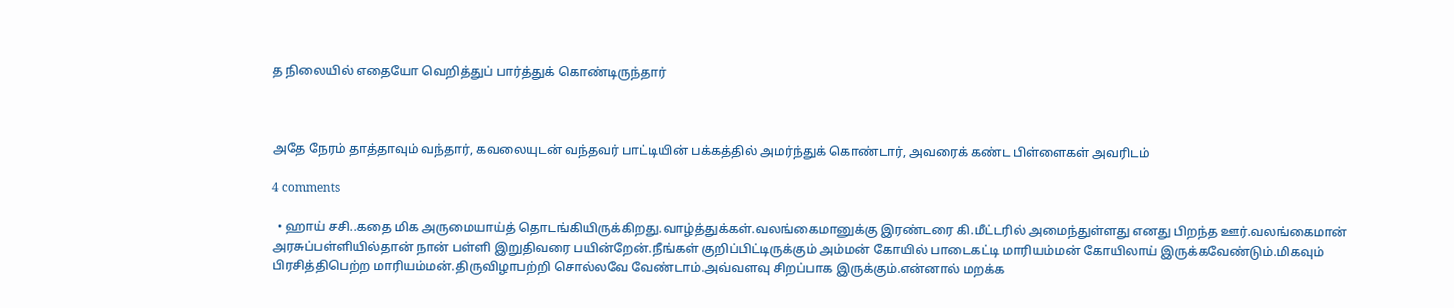த நிலையில் எதையோ வெறித்துப் பார்த்துக் கொண்டிருந்தார்



அதே நேரம் தாத்தாவும் வந்தார், கவலையுடன் வந்தவர் பாட்டியின் பக்கத்தில் அமர்ந்துக் கொண்டார், அவரைக் கண்ட பிள்ளைகள் அவரிடம்

4 comments

  • ஹாய் சசி..கதை மிக அருமையாய்த் தொடங்கியிருக்கிறது.வாழ்த்துக்கள்.வலங்கைமானுக்கு இரண்டரை கி.மீட்டரில் அமைந்துள்ளது எனது பிறந்த ஊர்.வலங்கைமான் அரசுப்பள்ளியில்தான் நான் பள்ளி இறுதிவரை பயின்றேன்.நீங்கள் குறிப்பிட்டிருக்கும் அம்மன் கோயில் பாடைகட்டி மாரியம்மன் கோயிலாய் இருக்கவேண்டும்.மிகவும் பிரசித்திபெற்ற மாரியம்மன்.திருவிழாபற்றி சொல்லவே வேண்டாம்.அவ்வளவு சிறப்பாக இருக்கும்.என்னால் மறக்க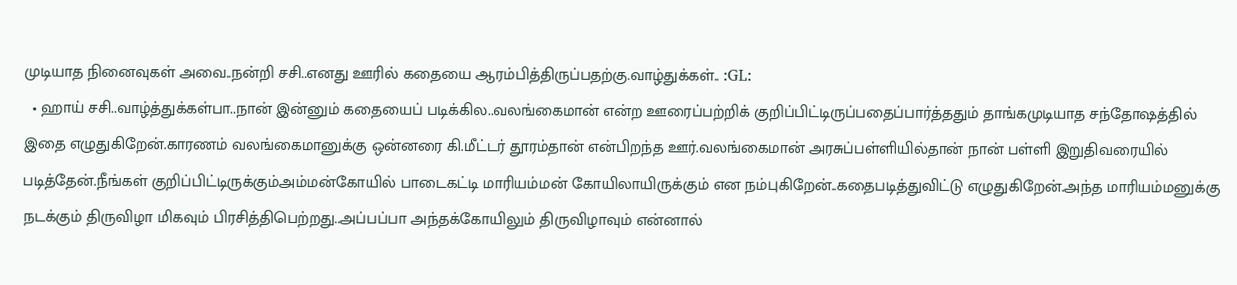முடியாத நினைவுகள் அவை..நன்றி சசி..எனது ஊரில் கதையை ஆரம்பித்திருப்பதற்கு.வாழ்துக்கள்.. :GL:
  • ஹாய் சசி..வாழ்த்துக்கள்பா..நான் இன்னும் கதையைப் படிக்கில..வலங்கைமான் என்ற ஊரைப்பற்றிக் குறிப்பிட்டிருப்பதைப்பார்த்ததும் தாங்கமுடியாத சந்தோஷத்தில் இதை எழுதுகிறேன்.காரணம் வலங்கைமானுக்கு ஒன்னரை கி.மீட்டர் தூரம்தான் என்பிறந்த ஊர்.வலங்கைமான் அரசுப்பள்ளியில்தான் நான் பள்ளி இறுதிவரையில் படித்தேன்.நீங்கள் குறிப்பிட்டிருக்கும்அம்மன்கோயில் பாடைகட்டி மாரியம்மன் கோயிலாயிருக்கும் என நம்புகிறேன்..கதைபடித்துவிட்டு எழுதுகிறேன்.அந்த மாரியம்மனுக்கு நடக்கும் திருவிழா மிகவும் பிரசித்திபெற்றது..அப்பப்பா அந்தக்கோயிலும் திருவிழாவும் என்னால்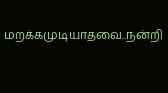மறக்கமுடியாதவை..நன்றி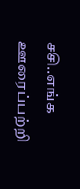சசி..எங்க ஊரைப்பற்றி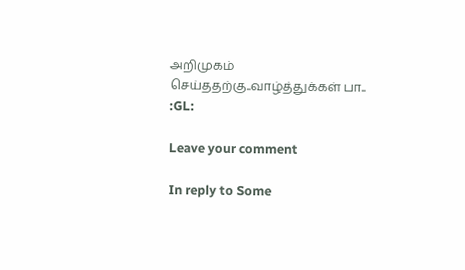அறிமுகம் செய்ததற்கு..வாழ்த்துக்கள் பா.. :GL:

Leave your comment

In reply to Some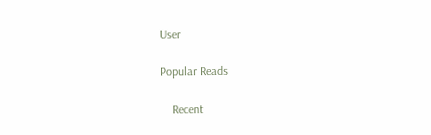User

Popular Reads

    Recent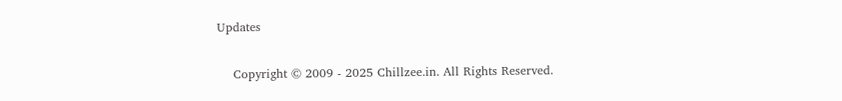Updates

    Copyright © 2009 - 2025 Chillzee.in. All Rights Reserved.